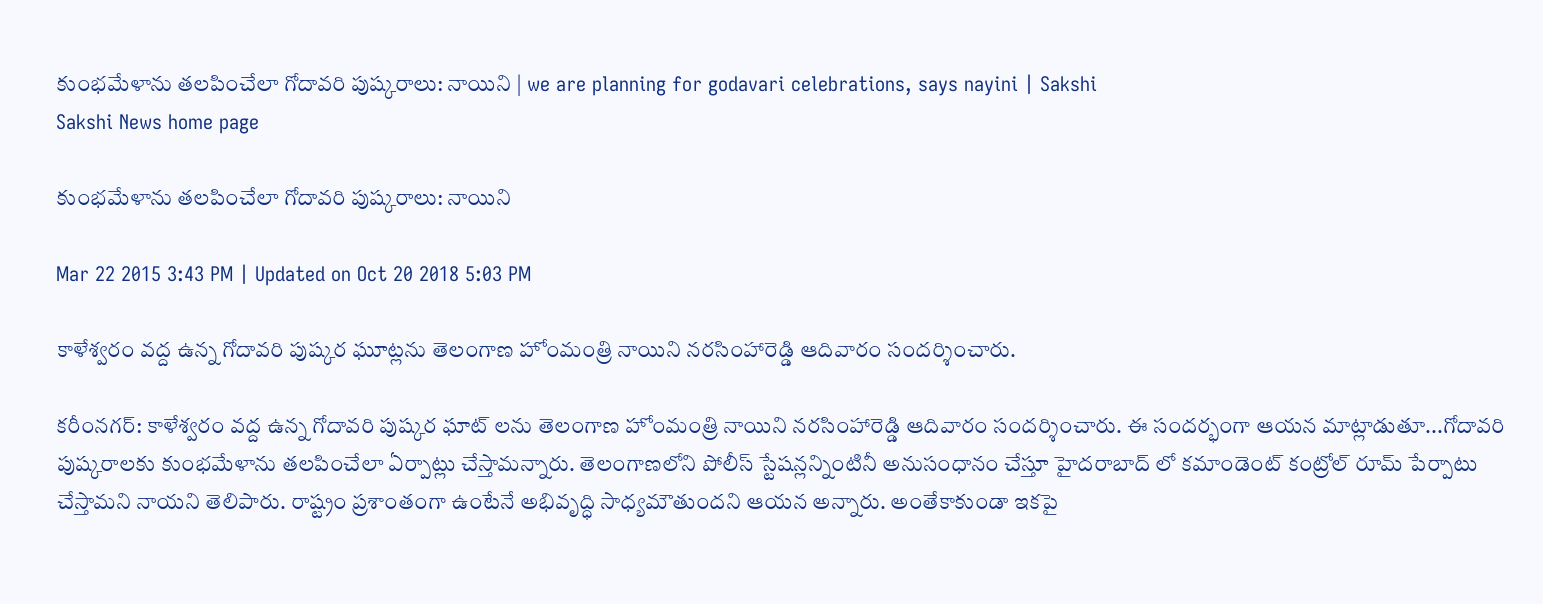కుంభమేళాను తలపించేలా గోదావరి పుష్కరాలు: నాయిని | we are planning for godavari celebrations, says nayini | Sakshi
Sakshi News home page

కుంభమేళాను తలపించేలా గోదావరి పుష్కరాలు: నాయిని

Mar 22 2015 3:43 PM | Updated on Oct 20 2018 5:03 PM

కాళేశ్వరం వద్ద ఉన్న గోదావరి పుష్కర ఘూట్లను తెలంగాణ హోంమంత్రి నాయిని నరసింహారెడ్డి ఆదివారం సందర్శించారు.

కరీంనగర్: కాళేశ్వరం వద్ద ఉన్న గోదావరి పుష్కర ఘాట్ లను తెలంగాణ హోంమంత్రి నాయిని నరసింహారెడ్డి ఆదివారం సందర్శించారు. ఈ సందర్భంగా ఆయన మాట్లాడుతూ...గోదావరి పుష్కరాలకు కుంభమేళాను తలపించేలా ఏర్పాట్లు చేస్తామన్నారు. తెలంగాణలోని పోలీస్ స్టేషన్లన్నింటినీ అనుసంధానం చేస్తూ హైదరాబాద్ లో కమాండెంట్ కంట్రోల్ రూమ్ పేర్పాటు చేస్తామని నాయని తెలిపారు. రాష్ట్రం ప్రశాంతంగా ఉంటేనే అభివృద్ధి సాధ్యమౌతుందని ఆయన అన్నారు. అంతేకాకుండా ఇకపై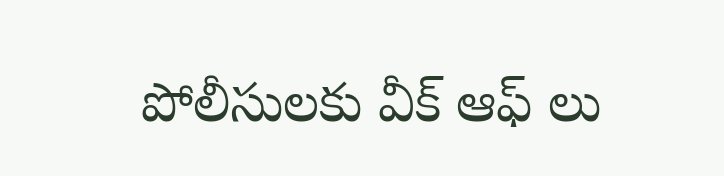పోలీసులకు వీక్ ఆఫ్ లు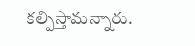కల్పిస్తామన్నారు.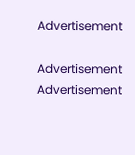Advertisement

Advertisement
Advertisement